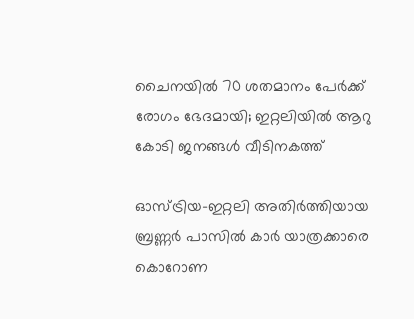ചൈനയില്‍ 70 ശതമാനം പേര്‍ക്ക് രോഗം ഭേദമായി; ഇറ്റലിയില്‍ ആറു കോടി ജനങ്ങള്‍ വീടിനകത്ത്

ഓസ്ട്രിയ-ഇറ്റലി അതിര്‍ത്തിയായ ബ്രണ്ണര്‍ പാസില്‍ കാര്‍ യാത്രക്കാരെ കൊറോണ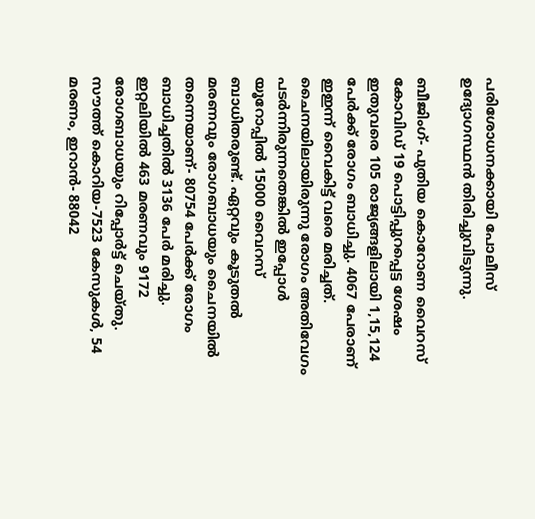പരിശോധനക്കായി പോലീസ് ഉദ്യോഗസ്ഥന്‍ തിരിച്ചുവിടുന്നു.

ബീജിംഗ്- പുതിയ കൊറോണ വൈറസ് കോവിഡ് 19 പൊട്ടിപ്പുറപ്പെട്ട ശേഷം ഇതുവരെ 105 രാജ്യങ്ങളിലായി 1,15,124 പേര്‍ക്ക് രോഗം ബാധിച്ചു. 4067 പേരാണ് ഇഇന്ന് വൈകിട്ട് വരെ മരിച്ചത്. ചൈനയിലായിരുന്നു രോഗം അതിവേഗം പടര്‍ന്നിരുന്നതെങ്കില്‍ ഇപ്പോള്‍ യൂറോപ്പില്‍ 15000 വൈറസ് ബാധിതരുണ്ട്. ഏറ്റവും കൂടുതല്‍ മരണവും രോഗബാധയും ചൈനയില്‍ തന്നെയാണ്- 80754 പേര്‍ക്ക് രോഗം ബാധിച്ചതില്‍ 3136 പേര്‍ മരിച്ചു.
ഇറ്റലിയില്‍ 463 മരണവും 9172 രോഗബാധയും റിപ്പോര്‍ട്ട് ചെയ്തു. സൗത്ത് കൊറിയ-7523 കേസുകള്‍, 54 മരണം, ഇറാന്‍- 88042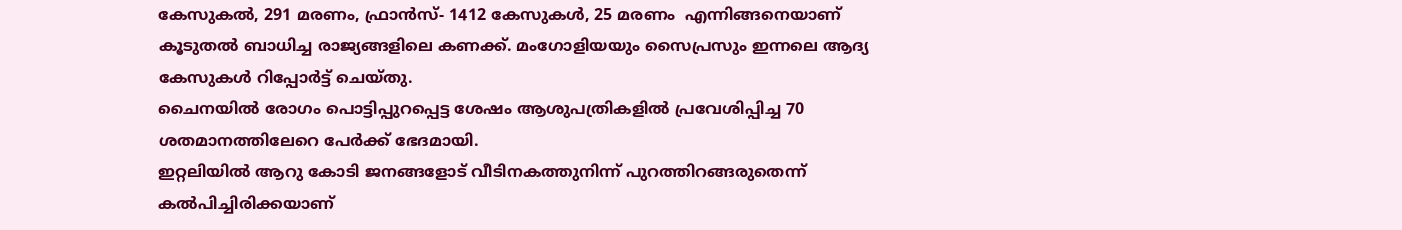കേസുകല്‍, 291 മരണം, ഫ്രാന്‍സ്- 1412 കേസുകള്‍, 25 മരണം  എന്നിങ്ങനെയാണ് കൂടുതല്‍ ബാധിച്ച രാജ്യങ്ങളിലെ കണക്ക്. മംഗോളിയയും സൈപ്രസും ഇന്നലെ ആദ്യ കേസുകള്‍ റിപ്പോര്‍ട്ട് ചെയ്തു.
ചൈനയില്‍ രോഗം പൊട്ടിപ്പുറപ്പെട്ട ശേഷം ആശുപത്രികളില്‍ പ്രവേശിപ്പിച്ച 70 ശതമാനത്തിലേറെ പേര്‍ക്ക് ഭേദമായി.
ഇറ്റലിയില്‍ ആറു കോടി ജനങ്ങളോട് വീടിനകത്തുനിന്ന് പുറത്തിറങ്ങരുതെന്ന് കല്‍പിച്ചിരിക്കയാണ്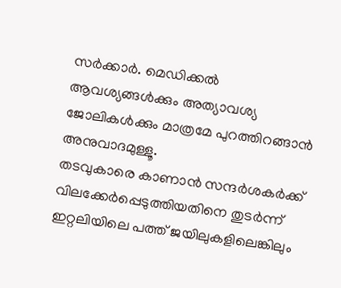സര്‍ക്കാര്‍. മെഡിക്കല്‍ ആവശ്യങ്ങള്‍ക്കും അത്യാവശ്യ ജോലികള്‍ക്കും മാത്രമേ പുറത്തിറങ്ങാന്‍ അനുവാദമുള്ളൂ.
തടവുകാരെ കാണാന്‍ സന്ദര്‍ശകര്‍ക്ക് വിലക്കേര്‍പ്പെടുത്തിയതിനെ തുടര്‍ന്ന് ഇറ്റലിയിലെ പത്ത് ജയിലുകളിലെങ്കിലും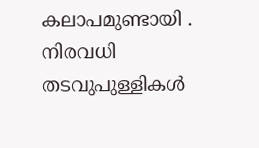കലാപമുണ്ടായി . നിരവധി തടവുപുള്ളികള്‍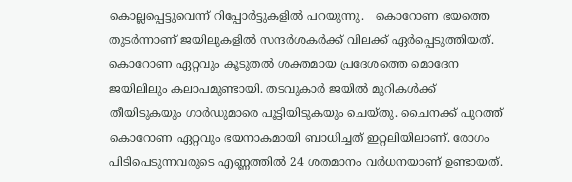കൊല്ലപ്പെട്ടുവെന്ന് റിപ്പോര്‍ട്ടുകളില്‍ പറയുന്നു.   കൊറോണ ഭയത്തെ തുടര്‍ന്നാണ് ജയിലുകളില്‍ സന്ദര്‍ശകര്‍ക്ക് വിലക്ക് ഏര്‍പ്പെടുത്തിയത്. കൊറോണ ഏറ്റവും കൂടുതല്‍ ശക്തമായ പ്രദേശത്തെ മൊദേന ജയിലിലും കലാപമുണ്ടായി. തടവുകാര്‍ ജയില്‍ മുറികള്‍ക്ക് തീയിടുകയും ഗാര്‍ഡുമാരെ പൂട്ടിയിടുകയും ചെയ്തു. ചൈനക്ക് പുറത്ത് കൊറോണ ഏറ്റവും ഭയനാകമായി ബാധിച്ചത് ഇറ്റലിയിലാണ്. രോഗം പിടിപെടുന്നവരുടെ എണ്ണത്തില്‍ 24 ശതമാനം വര്‍ധനയാണ് ഉണ്ടായത്.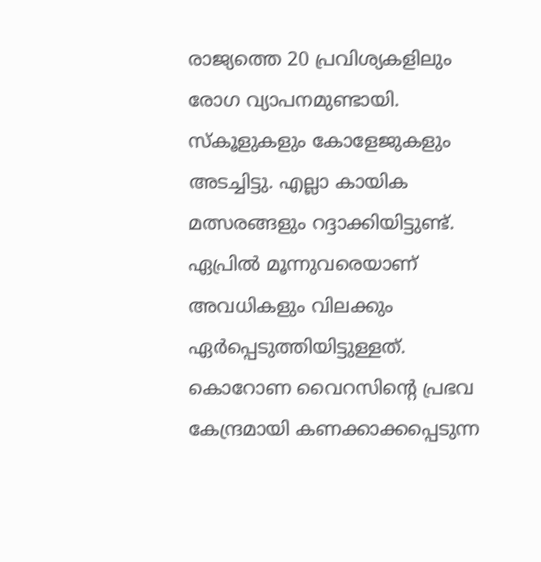രാജ്യത്തെ 20 പ്രവിശ്യകളിലും രോഗ വ്യാപനമുണ്ടായി. സ്‌കൂളുകളും കോളേജുകളും അടച്ചിട്ടു. എല്ലാ കായിക മത്സരങ്ങളും റദ്ദാക്കിയിട്ടുണ്ട്. ഏപ്രില്‍ മൂന്നുവരെയാണ് അവധികളും വിലക്കും ഏര്‍പ്പെടുത്തിയിട്ടുള്ളത്.
കൊറോണ വൈറസിന്റെ പ്രഭവ കേന്ദ്രമായി കണക്കാക്കപ്പെടുന്ന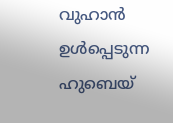വുഹാന്‍ ഉള്‍പ്പെടുന്ന ഹുബെയ്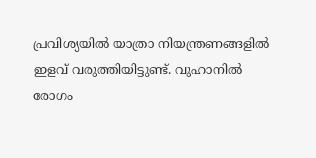പ്രവിശ്യയില്‍ യാത്രാ നിയന്ത്രണങ്ങളില്‍ ഇളവ് വരുത്തിയിട്ടുണ്ട്. വുഹാനില്‍ രോഗം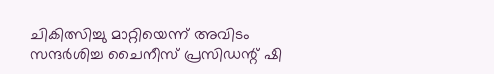ചികിത്സിച്ചു മാറ്റിയെന്ന് അവിടം സന്ദര്‍ശിച്ച ചൈനീസ് പ്രസിഡന്റ് ഷി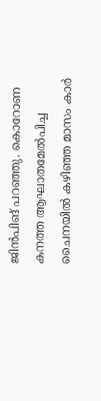ജിന്‍പിങ് പറഞ്ഞു. കൊറോണ കനത്ത ആഘാതമേല്‍പിച്ച ചൈനയില്‍ കഴിഞ്ഞ മാസം കാര്‍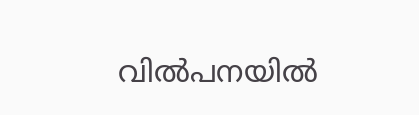വില്‍പനയില്‍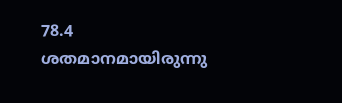78.4 ശതമാനമായിരുന്നു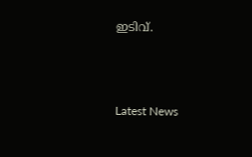ഇടിവ്.



Latest News